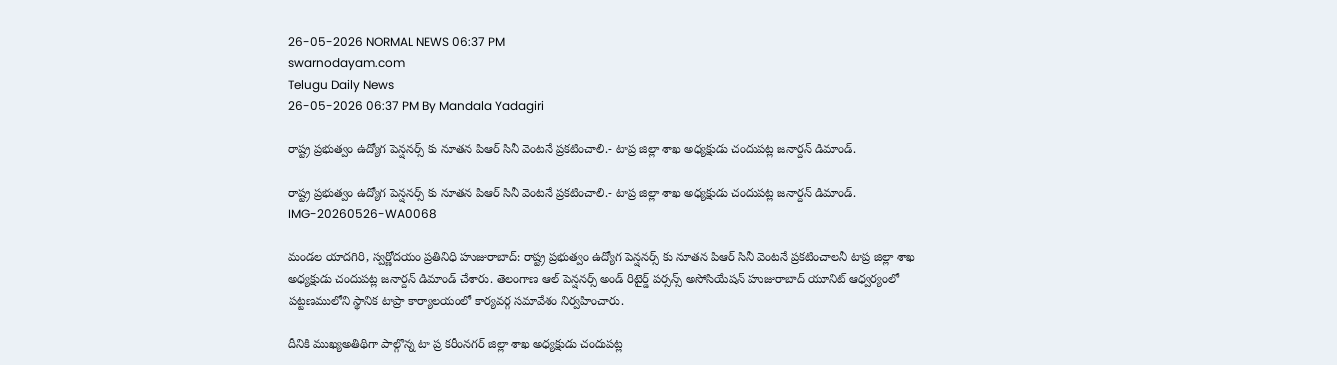26-05-2026 NORMAL NEWS 06:37 PM
swarnodayam.com
Telugu Daily News
26-05-2026 06:37 PM By Mandala Yadagiri

రాష్ట్ర ప్రభుత్వం ఉద్యోగ పెన్షనర్స్ కు నూతన పిఆర్ సినీ వెంటనే ప్రకటించాలి.- టాప్ర జిల్లా శాఖ అధ్యక్షుడు చందుపట్ల జనార్దన్ డిమాండ్.

రాష్ట్ర ప్రభుత్వం ఉద్యోగ పెన్షనర్స్ కు నూతన పిఆర్ సినీ వెంటనే ప్రకటించాలి.- టాప్ర జిల్లా శాఖ అధ్యక్షుడు చందుపట్ల జనార్దన్ డిమాండ్.
IMG-20260526-WA0068

మండల యాదగిరి, స్వర్ణోదయం ప్రతినిధి హుజురాబాద్: రాష్ట్ర ప్రభుత్వం ఉద్యోగ పెన్షనర్స్ కు నూతన పిఆర్ సినీ వెంటనే ప్రకటించాలనీ టాప్ర జిల్లా శాఖ అధ్యక్షుడు చందుపట్ల జనార్దన్ డిమాండ్ చేశారు. తెలంగాణ ఆల్ పెన్షనర్స్ అండ్ రిటైర్డ్ పర్సన్స్ అసోసియేషన్ హుజురాబాద్ యూనిట్ ఆధ్వర్యంలో పట్టణములోని స్థానిక టాప్రా కార్యాలయంలో కార్యవర్గ సమావేశం నిర్వహించారు.

దీనికి ముఖ్యఅతిథిగా పాల్గొన్న టా ప్ర కరీంనగర్ జిల్లా శాఖ అధ్యక్షుడు చందుపట్ల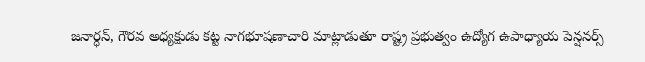జనార్ధన్, గౌరవ అధ్యక్షుడు కట్ట నాగభూషణాచారి మాట్లాడుతూ రాష్ట్ర ప్రభుత్వం ఉద్యోగ ఉపాధ్యాయ పెన్షనర్స్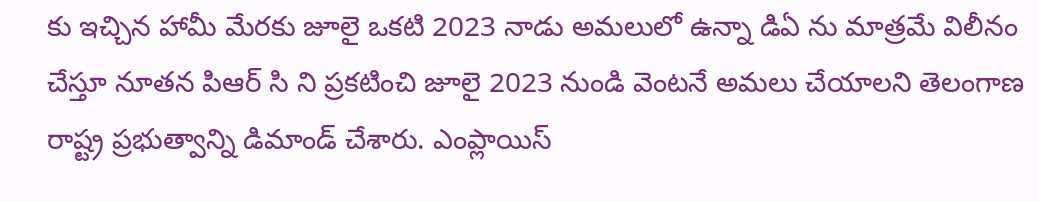కు ఇచ్చిన హామీ మేరకు జూలై ఒకటి 2023 నాడు అమలులో ఉన్నా డిఏ ను మాత్రమే విలీనం చేస్తూ నూతన పిఆర్ సి ని ప్రకటించి జూలై 2023 నుండి వెంటనే అమలు చేయాలని తెలంగాణ రాష్ట్ర ప్రభుత్వాన్ని డిమాండ్ చేశారు. ఎంప్లాయిస్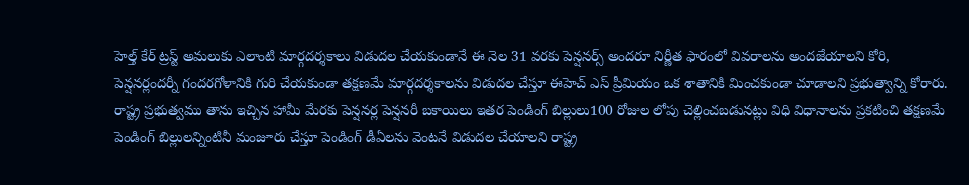హెల్త్ కేర్ ట్రస్ట్ అమలుకు ఎలాంటి మార్గదర్శకాలు విడుదల చేయకుండానే ఈ నెల 31 వరకు పెన్షనర్స్ అందరూ నిర్ణీత ఫారంలో వివరాలను అందజేయాలని కోరి, పెన్షనర్లందర్నీ గందరగోళానికి గురి చేయకుండా తక్షణమే మార్గదర్శకాలను విడుదల చేస్తూ ఈహెచ్ ఎస్ ప్రీమియం ఒక శాతానికి మించకుండా చూడాలని ప్రభుత్వాన్ని కోరారు. రాష్ట్ర ప్రభుత్వము తాను ఇచ్చిన హామీ మేరకు పెన్షనర్ల పెన్షనరీ బకాయిలు ఇతర పెండింగ్ బిల్లులు100 రోజుల లోపు చెల్లించబడునట్లు విధి విధానాలను ప్రకటించి తక్షణమే పెండింగ్ బిల్లులన్నింటినీ మంజూరు చేస్తూ పెండింగ్ డీఏలను వెంటనే విడుదల చేయాలని రాష్ట్ర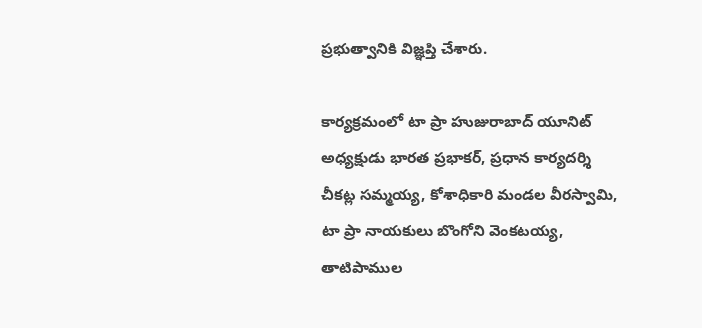ప్రభుత్వానికి విజ్ఞప్తి చేశారు.

కార్యక్రమంలో టా ప్రా హుజురాబాద్ యూనిట్ అధ్యక్షుడు భారత ప్రభాకర్, ప్రధాన కార్యదర్శి చీకట్ల సమ్మయ్య, కోశాధికారి మండల వీరస్వామి, టా ప్రా నాయకులు బొంగోని వెంకటయ్య, తాటిపాముల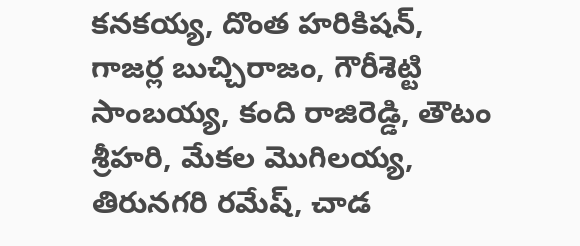కనకయ్య, దొంత హరికిషన్, గాజర్ల బుచ్చిరాజం, గౌరీశెట్టి సాంబయ్య, కంది రాజిరెడ్డి, తౌటం శ్రీహరి, మేకల మొగిలయ్య, తిరునగరి రమేష్, చాడ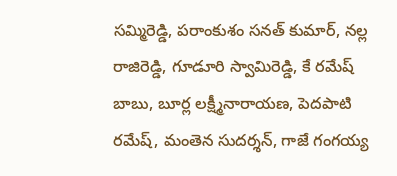సమ్మిరెడ్డి, పరాంకుశం సనత్ కుమార్, నల్ల రాజిరెడ్డి, గూడూరి స్వామిరెడ్డి, కే రమేష్ బాబు, బూర్ల లక్ష్మీనారాయణ, పెదపాటి రమేష్, మంతెన సుదర్శన్, గాజే గంగయ్య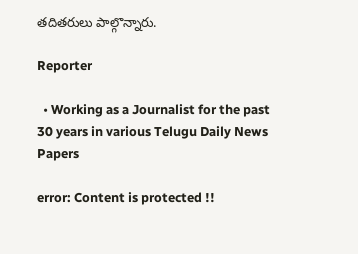తదితరులు పాల్గొన్నారు.

Reporter

  • Working as a Journalist for the past 30 years in various Telugu Daily News Papers

error: Content is protected !!